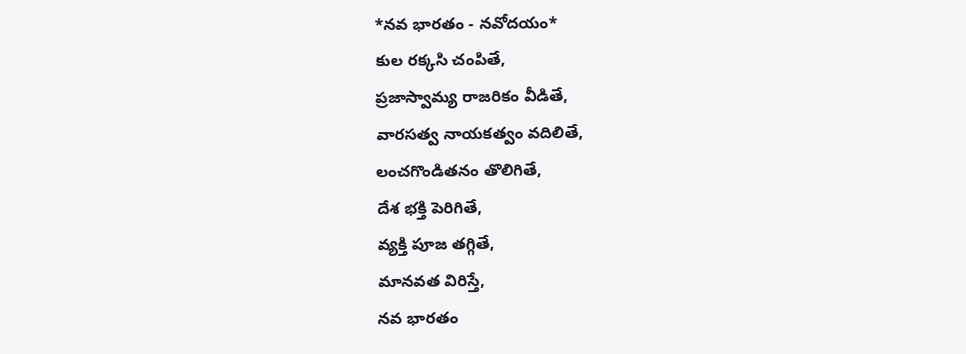*నవ భారతం - నవోదయం*
కుల రక్కసి చంపితే,
ప్రజాస్వామ్య రాజరికం వీడితే,
వారసత్వ నాయకత్వం వదిలితే,
లంచగొండితనం తొలిగితే,
దేశ భక్తి పెరిగితే,
వ్యక్తి పూజ తగ్గితే,
మానవత విరిస్తే,
నవ భారతం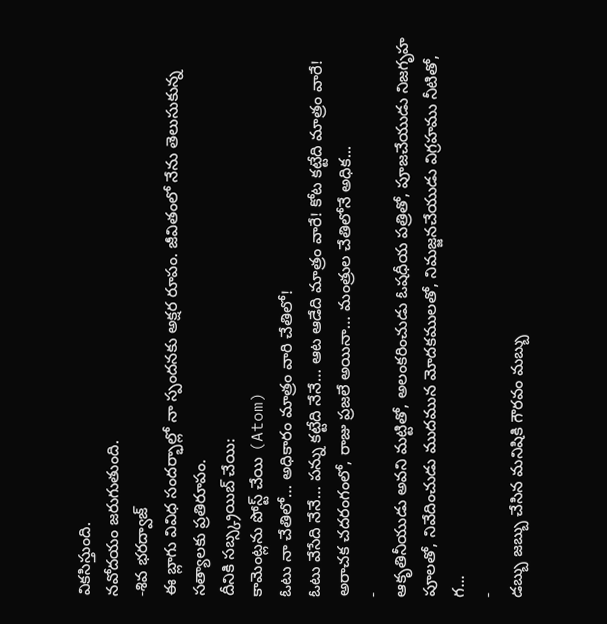వికసిస్తుంది.
నవోదయం జరుగుతుంది.
-శివ భరద్వాజ్
ఈ బ్లాగు వివిధ సందర్భాల్లో నా స్పందనకు అక్షర రూపం. జీవితంలో నేను తెలుసుకున్న సత్యాలకు ప్రతిరూపం.
దీనికి సబ్స్క్రయిబ్ చేయి:
కామెంట్లను పోస్ట్ చేయి (Atom)
ఓటు నా చేతిలో… అధికారం మాత్రం వారి చేతిలో!
ఓటు వేసేది నేనే… పన్ను కట్టేది నేనే… ఆట ఆడేది మాత్రం వారే! కోట కట్టేది మాత్రం వారే! అరాచక చదరంగంలో, రాజు ప్రజలే అయినా… మంత్రుల చేతిలోనే అధిక...
-
ఆకృతినీయుడు అవని మట్టితో, అలంకరించుడు ఓషధీయ పత్రితో, పూజచేయుడు నిజగృహ పూలతో, నివేదించుడు ముదమున మోదకములతో, నిమజ్జనచేయుడు విగ్రహము నీటితో, గ...
-
డబ్బు జబ్బు చేసిన మనిషికి గౌరవం మబ్బు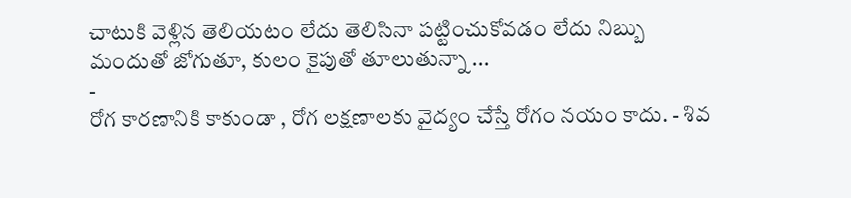చాటుకి వెళ్లిన తెలియటం లేదు తెలిసినా పట్టించుకోవడం లేదు నిబ్బు మందుతో జోగుతూ, కులం కైపుతో తూలుతున్నా ...
-
రోగ కారణానికి కాకుండా , రోగ లక్షణాలకు వైద్యం చేస్తే రోగం నయం కాదు. - శివ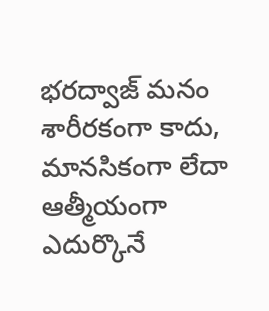భరద్వాజ్ మనం శారీరకంగా కాదు, మానసికంగా లేదా ఆత్మీయంగా ఎదుర్కొనే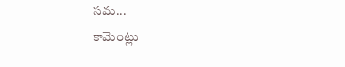సమ...
కామెంట్లు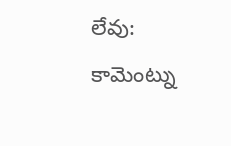లేవు:
కామెంట్ను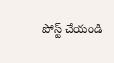పోస్ట్ చేయండి